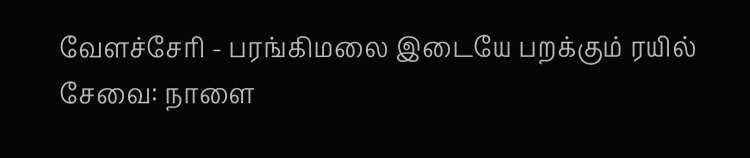வேளச்சேரி - பரங்கிமலை இடையே பறக்கும் ரயில் சேவை: நாளை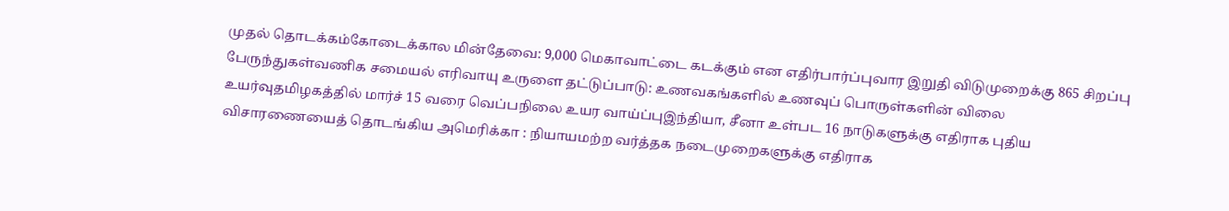முதல் தொடக்கம்கோடைக்கால மின்தேவை: 9,000 மெகாவாட்டை கடக்கும் என எதிர்பார்ப்புவார இறுதி விடுமுறைக்கு 865 சிறப்பு பேருந்துகள்வணிக சமையல் எரிவாயு உருளை தட்டுப்பாடு: உணவகங்களில் உணவுப் பொருள்களின் விலை உயர்வுதமிழகத்தில் மார்ச் 15 வரை வெப்பநிலை உயர வாய்ப்புஇந்தியா, சீனா உள்பட 16 நாடுகளுக்கு எதிராக புதிய விசாரணையைத் தொடங்கிய அமெரிக்கா : நியாயமற்ற வர்த்தக நடைமுறைகளுக்கு எதிராக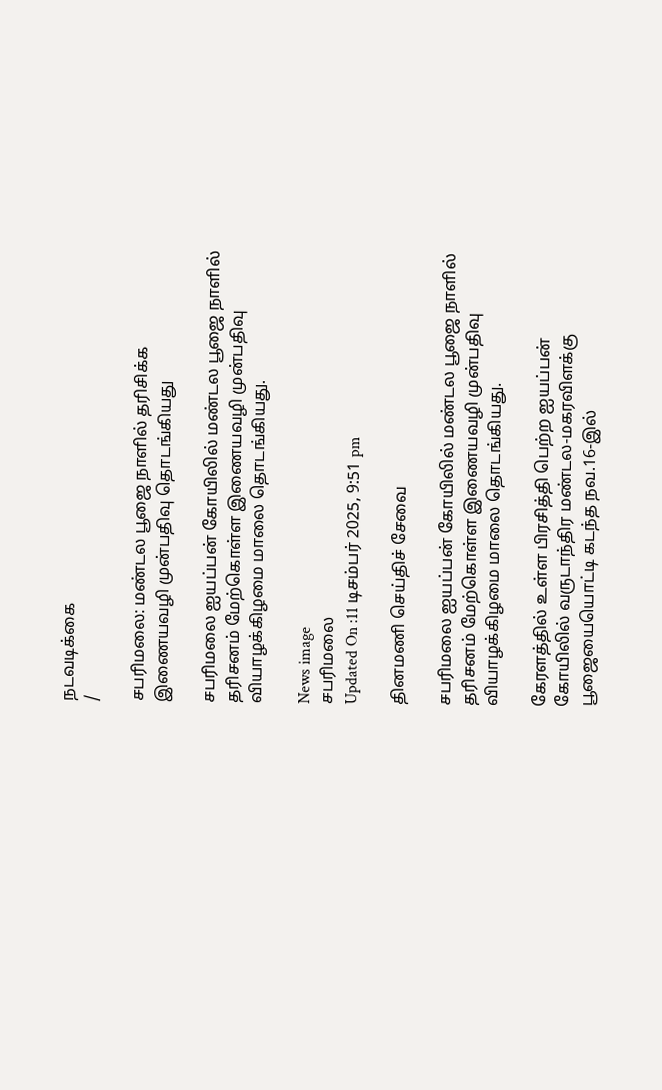நடவடிக்கை
/

சபரிமலை: மண்டல பூஜை நாளில் தரிசிக்க இணையவழி முன்பதிவு தொடங்கியது

சபரிமலை ஐயப்பன் கோயிலில் மண்டல பூஜை நாளில் தரிசனம் மேற்கொள்ள இணையவழி முன்பதிவு வியாழக்கிழமை மாலை தொடங்கியது.

News image
சபரிமலை
Updated On :11 டிசம்பர் 2025, 9:51 pm

தினமணி செய்திச் சேவை

சபரிமலை ஐயப்பன் கோயிலில் மண்டல பூஜை நாளில் தரிசனம் மேற்கொள்ள இணையவழி முன்பதிவு வியாழக்கிழமை மாலை தொடங்கியது.

கேரளத்தில் உள்ள பிரசித்தி பெற்ற ஐயப்பன் கோயிலில் வருடாந்திர மண்டல-மகரவிளக்கு பூஜையையொட்டி கடந்த நவ.16-இல்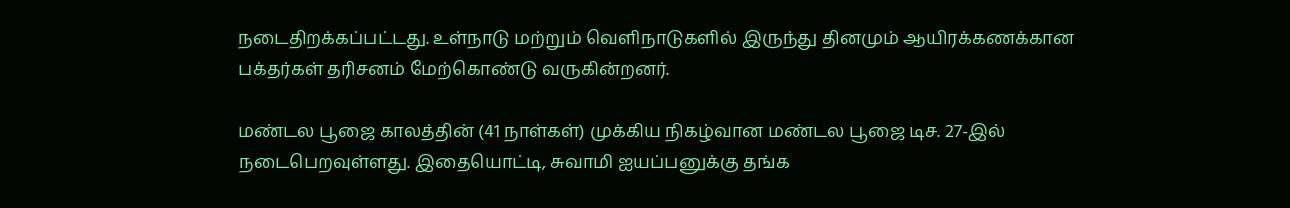நடைதிறக்கப்பட்டது. உள்நாடு மற்றும் வெளிநாடுகளில் இருந்து தினமும் ஆயிரக்கணக்கான பக்தர்கள் தரிசனம் மேற்கொண்டு வருகின்றனர்.

மண்டல பூஜை காலத்தின் (41 நாள்கள்) முக்கிய நிகழ்வான மண்டல பூஜை டிச. 27-இல் நடைபெறவுள்ளது. இதையொட்டி, சுவாமி ஐயப்பனுக்கு தங்க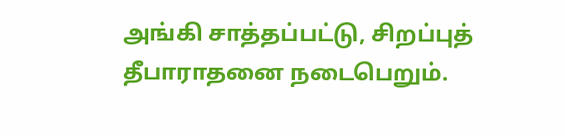அங்கி சாத்தப்பட்டு, சிறப்புத் தீபாராதனை நடைபெறும்.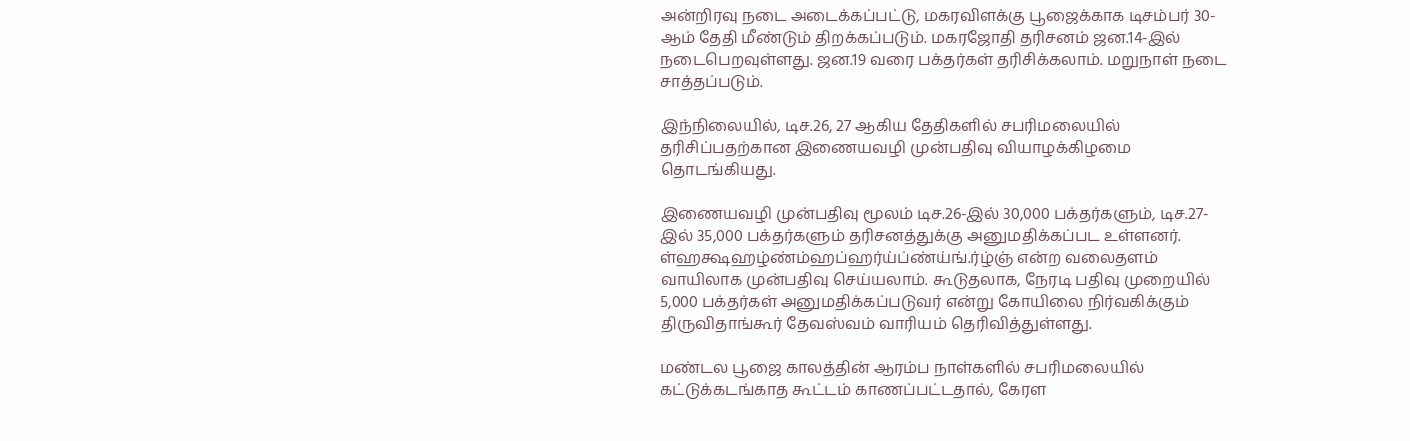அன்றிரவு நடை அடைக்கப்பட்டு, மகரவிளக்கு பூஜைக்காக டிசம்பர் 30-ஆம் தேதி மீண்டும் திறக்கப்படும். மகரஜோதி தரிசனம் ஜன.14-இல் நடைபெறவுள்ளது. ஜன.19 வரை பக்தர்கள் தரிசிக்கலாம். மறுநாள் நடை சாத்தப்படும்.

இந்நிலையில், டிச.26, 27 ஆகிய தேதிகளில் சபரிமலையில் தரிசிப்பதற்கான இணையவழி முன்பதிவு வியாழக்கிழமை தொடங்கியது.

இணையவழி முன்பதிவு மூலம் டிச.26-இல் 30,000 பக்தர்களும், டிச.27-இல் 35,000 பக்தர்களும் தரிசனத்துக்கு அனுமதிக்கப்பட உள்ளனர். ள்ஹக்ஷஹழ்ண்ம்ஹப்ஹர்ய்ப்ண்ய்ங்.ர்ழ்ஞ் என்ற வலைதளம் வாயிலாக முன்பதிவு செய்யலாம். கூடுதலாக, நேரடி பதிவு முறையில் 5,000 பக்தர்கள் அனுமதிக்கப்படுவர் என்று கோயிலை நிர்வகிக்கும் திருவிதாங்கூர் தேவஸ்வம் வாரியம் தெரிவித்துள்ளது.

மண்டல பூஜை காலத்தின் ஆரம்ப நாள்களில் சபரிமலையில் கட்டுக்கடங்காத கூட்டம் காணப்பட்டதால், கேரள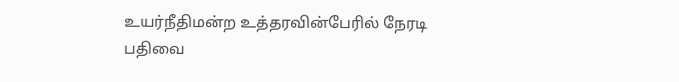உயர்நீதிமன்ற உத்தரவின்பேரில் நேரடி பதிவை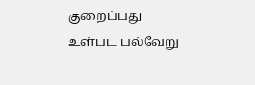குறைப்பது உள்பட பல்வேறு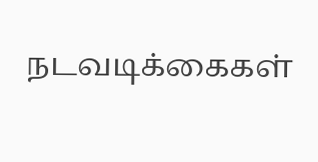நடவடிக்கைகள்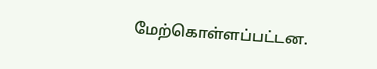மேற்கொள்ளப்பட்டன.